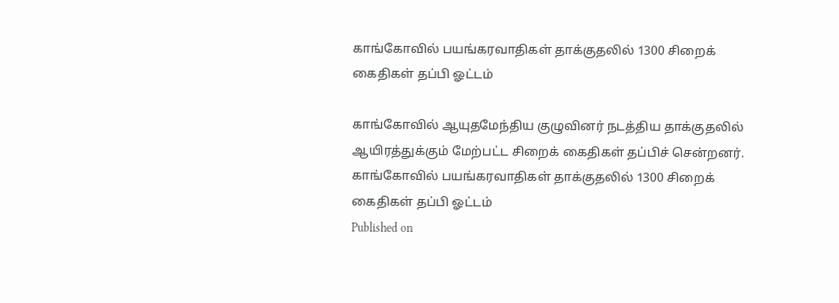காங்கோவில் பயங்கரவாதிகள் தாக்குதலில் 1300 சிறைக் கைதிகள் தப்பி ஓட்டம்

காங்கோவில் ஆயுதமேந்திய குழுவினர் நடத்திய தாக்குதலில் ஆயிரத்துக்கும் மேற்பட்ட சிறைக் கைதிகள் தப்பிச் சென்றனர்.
காங்கோவில் பயங்கரவாதிகள் தாக்குதலில் 1300 சிறைக் கைதிகள் தப்பி ஓட்டம்
Published on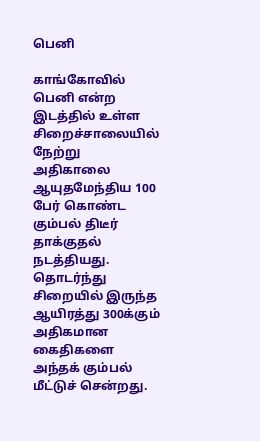பெனி

காங்கோவில் பெனி என்ற இடத்தில் உள்ள சிறைச்சாலையில் நேற்று அதிகாலை ஆயுதமேந்திய 100 பேர் கொண்ட கும்பல் திடீர் தாக்குதல் நடத்தியது. தொடர்ந்து சிறையில் இருந்த ஆயிரத்து 300க்கும் அதிகமான கைதிகளை அந்தக் கும்பல் மீட்டுச் சென்றது.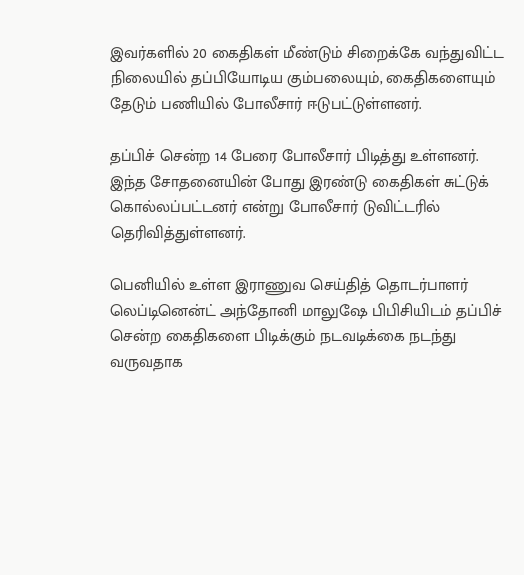இவர்களில் 20 கைதிகள் மீண்டும் சிறைக்கே வந்துவிட்ட நிலையில் தப்பியோடிய கும்பலையும், கைதிகளையும் தேடும் பணியில் போலீசார் ஈடுபட்டுள்ளனர்.

தப்பிச் சென்ற 14 பேரை போலீசார் பிடித்து உள்ளனர். இந்த சோதனையின் போது இரண்டு கைதிகள் சுட்டுக் கொல்லப்பட்டனர் என்று போலீசார் டுவிட்டரில் தெரிவித்துள்ளனர்.

பெனியில் உள்ள இராணுவ செய்தித் தொடர்பாளர் லெப்டினென்ட் அந்தோனி மாலுஷே பிபிசியிடம் தப்பிச் சென்ற கைதிகளை பிடிக்கும் நடவடிக்கை நடந்து வருவதாக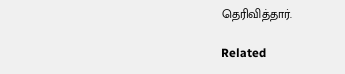தெரிவித்தார்.

Related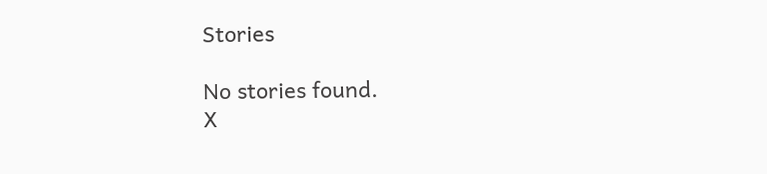Stories

No stories found.
X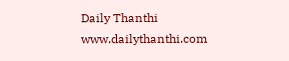Daily Thanthi
www.dailythanthi.com